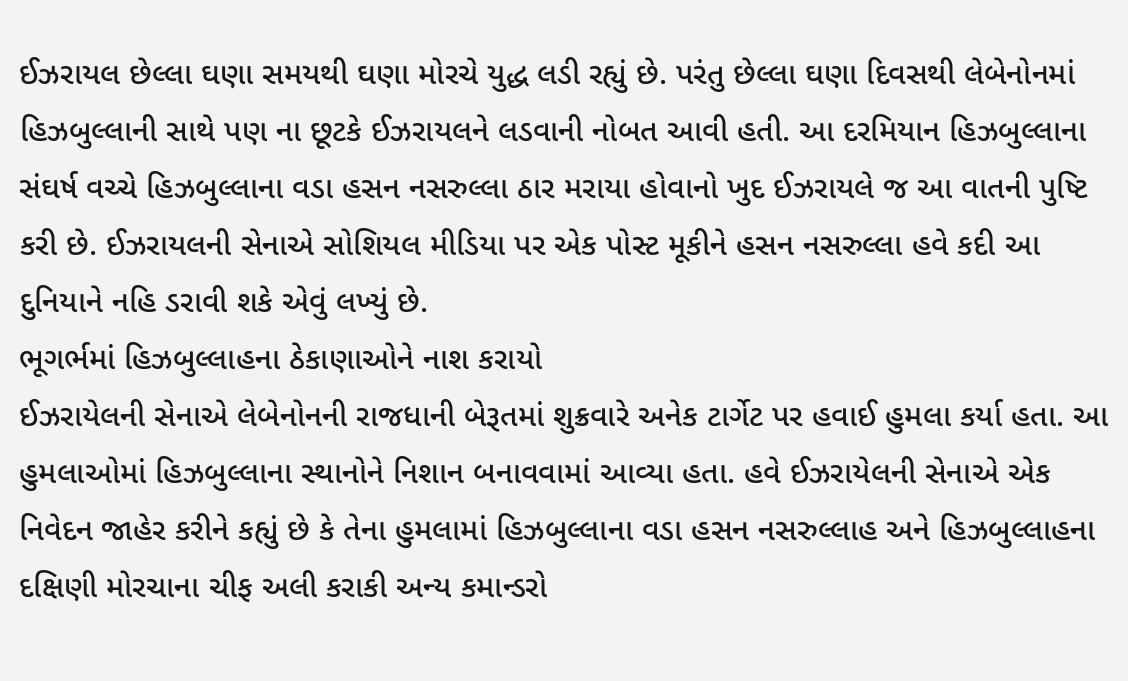ઈઝરાયલ છેલ્લા ઘણા સમયથી ઘણા મોરચે યુદ્ધ લડી રહ્યું છે. પરંતુ છેલ્લા ઘણા દિવસથી લેબેનોનમાં હિઝબુલ્લાની સાથે પણ ના છૂટકે ઈઝરાયલને લડવાની નોબત આવી હતી. આ દરમિયાન હિઝબુલ્લાના સંઘર્ષ વચ્ચે હિઝબુલ્લાના વડા હસન નસરુલ્લા ઠાર મરાયા હોવાનો ખુદ ઈઝરાયલે જ આ વાતની પુષ્ટિ કરી છે. ઈઝરાયલની સેનાએ સોશિયલ મીડિયા પર એક પોસ્ટ મૂકીને હસન નસરુલ્લા હવે કદી આ દુનિયાને નહિ ડરાવી શકે એવું લખ્યું છે.
ભૂગર્ભમાં હિઝબુલ્લાહના ઠેકાણાઓને નાશ કરાયો
ઈઝરાયેલની સેનાએ લેબેનોનની રાજધાની બેરૂતમાં શુક્રવારે અનેક ટાર્ગેટ પર હવાઈ હુમલા કર્યા હતા. આ હુમલાઓમાં હિઝબુલ્લાના સ્થાનોને નિશાન બનાવવામાં આવ્યા હતા. હવે ઈઝરાયેલની સેનાએ એક નિવેદન જાહેર કરીને કહ્યું છે કે તેના હુમલામાં હિઝબુલ્લાના વડા હસન નસરુલ્લાહ અને હિઝબુલ્લાહના દક્ષિણી મોરચાના ચીફ અલી કરાકી અન્ય કમાન્ડરો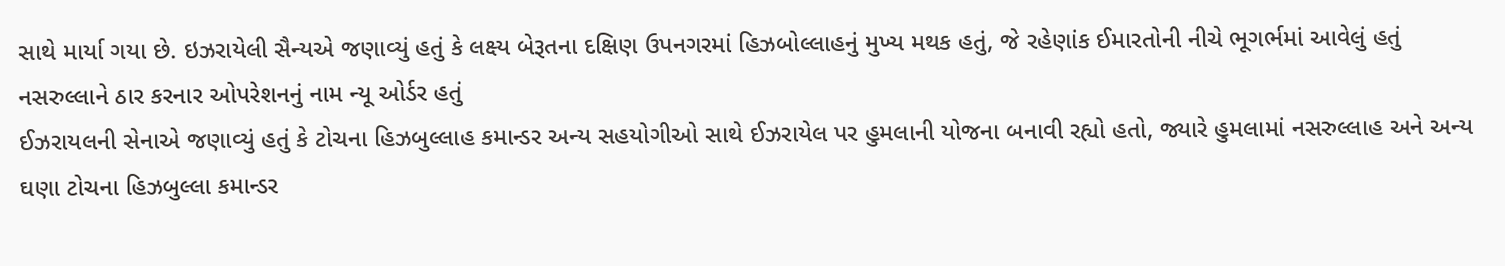સાથે માર્યા ગયા છે. ઇઝરાયેલી સૈન્યએ જણાવ્યું હતું કે લક્ષ્ય બેરૂતના દક્ષિણ ઉપનગરમાં હિઝબોલ્લાહનું મુખ્ય મથક હતું, જે રહેણાંક ઈમારતોની નીચે ભૂગર્ભમાં આવેલું હતું
નસરુલ્લાને ઠાર કરનાર ઓપરેશનનું નામ ન્યૂ ઓર્ડર હતું
ઈઝરાયલની સેનાએ જણાવ્યું હતું કે ટોચના હિઝબુલ્લાહ કમાન્ડર અન્ય સહયોગીઓ સાથે ઈઝરાયેલ પર હુમલાની યોજના બનાવી રહ્યો હતો, જ્યારે હુમલામાં નસરુલ્લાહ અને અન્ય ઘણા ટોચના હિઝબુલ્લા કમાન્ડર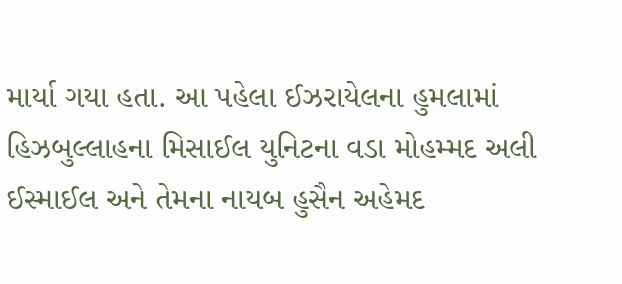માર્યા ગયા હતા. આ પહેલા ઈઝરાયેલના હુમલામાં હિઝબુલ્લાહના મિસાઈલ યુનિટના વડા મોહમ્મદ અલી ઈસ્માઈલ અને તેમના નાયબ હુસૈન અહેમદ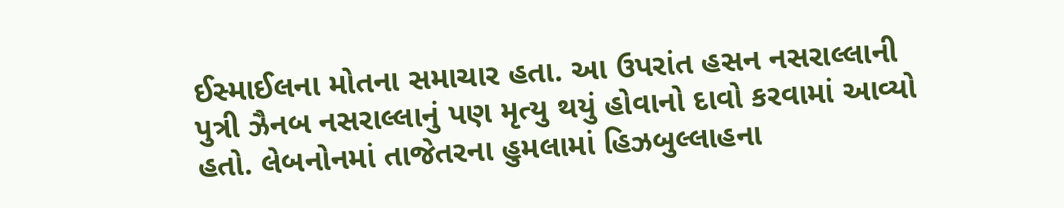ઈસ્માઈલના મોતના સમાચાર હતા. આ ઉપરાંત હસન નસરાલ્લાની પુત્રી ઝૈનબ નસરાલ્લાનું પણ મૃત્યુ થયું હોવાનો દાવો કરવામાં આવ્યો હતો. લેબનોનમાં તાજેતરના હુમલામાં હિઝબુલ્લાહના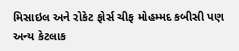મિસાઇલ અને રોકેટ ફોર્સ ચીફ મોહમ્મદ કબીસી પણ અન્ય કેટલાક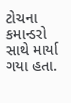ટોચના કમાન્ડરો સાથે માર્યા ગયા હતા.